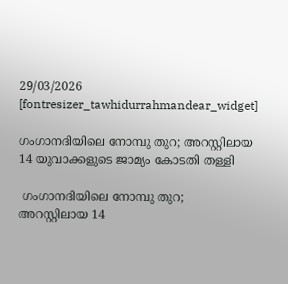29/03/2026
[fontresizer_tawhidurrahmandear_widget]

ഗംഗാനദിയിലെ നോമ്പു തുറ; അറസ്റ്റിലായ 14 യുവാക്കളുടെ ജാമ്യം കോടതി തള്ളി

 ഗംഗാനദിയിലെ നോമ്പു തുറ; അറസ്റ്റിലായ 14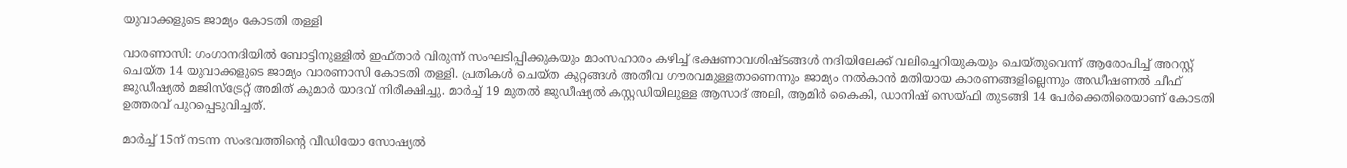യുവാക്കളുടെ ജാമ്യം കോടതി തള്ളി

വാരണാസി: ഗംഗാനദിയിൽ ബോട്ടിനുള്ളിൽ ഇഫ്താർ വിരുന്ന് സംഘടിപ്പിക്കുകയും മാംസഹാരം കഴിച്ച് ഭക്ഷണാവശിഷ്ടങ്ങൾ നദിയിലേക്ക് വലിച്ചെറിയുകയും ചെയ്തുവെന്ന് ആരോപിച്ച് അറസ്റ്റ് ചെയ്ത 14 യുവാക്കളുടെ ജാമ്യം വാരണാസി കോടതി തള്ളി. പ്രതികൾ ചെയ്ത കുറ്റങ്ങൾ അതീവ ഗൗരവമുള്ളതാണെന്നും ജാമ്യം നൽകാൻ മതിയായ കാരണങ്ങളില്ലെന്നും അഡീഷണൽ ചീഫ് ജുഡീഷ്യൽ മജിസ്‌ട്രേറ്റ് അമിത് കുമാർ യാദവ് നിരീക്ഷിച്ചു. മാർച്ച് 19 മുതൽ ജുഡീഷ്യൽ കസ്റ്റഡിയിലുള്ള ആസാദ് അലി, ആമിർ കൈകി, ഡാനിഷ് സെയ്ഫി തുടങ്ങി 14 പേർക്കെതിരെയാണ് കോടതി ഉത്തരവ് പുറപ്പെടുവിച്ചത്.

മാർച്ച് 15ന് നടന്ന സംഭവത്തിന്റെ വീഡിയോ സോഷ്യൽ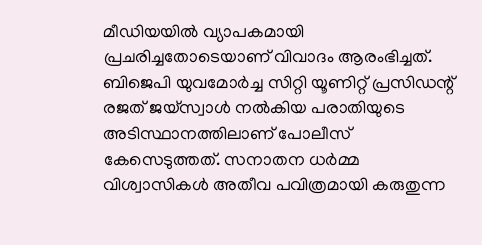മീഡിയയിൽ വ്യാപകമായി പ്രചരിച്ചതോടെയാണ് വിവാദം ആരംഭിച്ചത്. ബിജെപി യുവമോർച്ച സിറ്റി യൂണിറ്റ് പ്രസിഡന്റ് രജത് ജയ്‌സ്വാൾ നൽകിയ പരാതിയുടെ അടിസ്ഥാനത്തിലാണ് പോലീസ് കേസെടുത്തത്. സനാതന ധർമ്മ വിശ്വാസികൾ അതീവ പവിത്രമായി കരുതുന്ന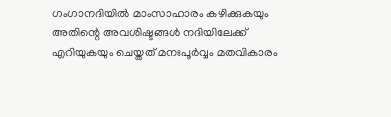ഗംഗാനദിയിൽ മാംസാഹാരം കഴിക്കുകയും അതിന്റെ അവശിഷ്ടങ്ങൾ നദിയിലേക്ക് എറിയുകയും ചെയ്തത് മനഃപൂർവ്വം മതവികാരം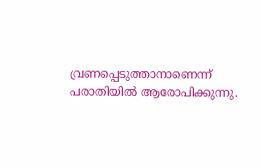വ്രണപ്പെടുത്താനാണെന്ന് പരാതിയിൽ ആരോപിക്കുന്നു.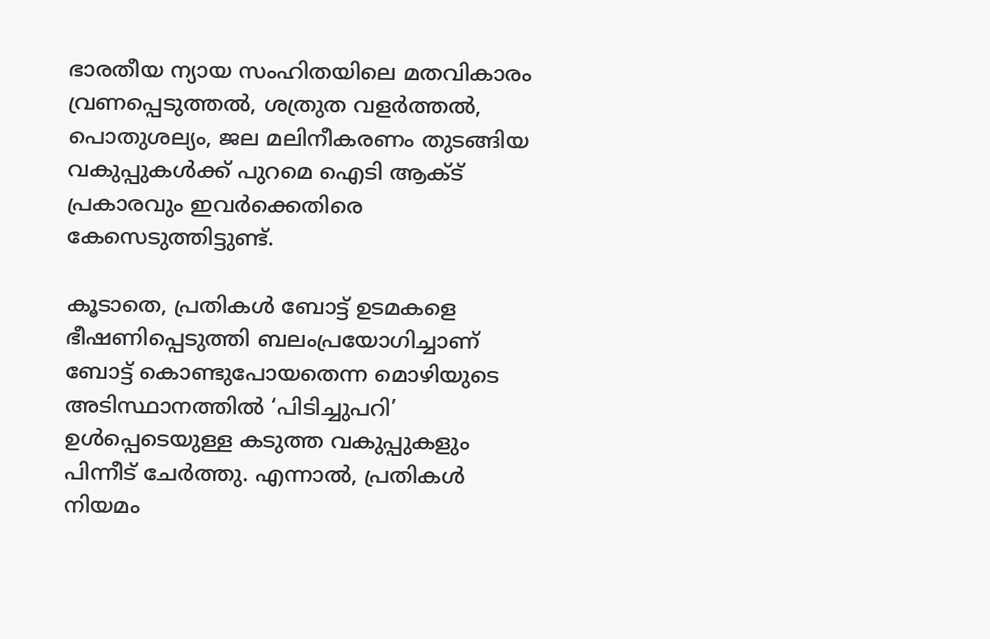ഭാരതീയ ന്യായ സംഹിതയിലെ മതവികാരം വ്രണപ്പെടുത്തൽ, ശത്രുത വളർത്തൽ, പൊതുശല്യം, ജല മലിനീകരണം തുടങ്ങിയ വകുപ്പുകൾക്ക് പുറമെ ഐടി ആക്ട് പ്രകാരവും ഇവർക്കെതിരെ കേസെടുത്തിട്ടുണ്ട്.

കൂടാതെ, പ്രതികൾ ബോട്ട് ഉടമകളെ ഭീഷണിപ്പെടുത്തി ബലംപ്രയോഗിച്ചാണ് ബോട്ട് കൊണ്ടുപോയതെന്ന മൊഴിയുടെ അടിസ്ഥാനത്തിൽ ‘പിടിച്ചുപറി’ ഉൾപ്പെടെയുള്ള കടുത്ത വകുപ്പുകളും പിന്നീട് ചേർത്തു. എന്നാൽ, പ്രതികൾ നിയമം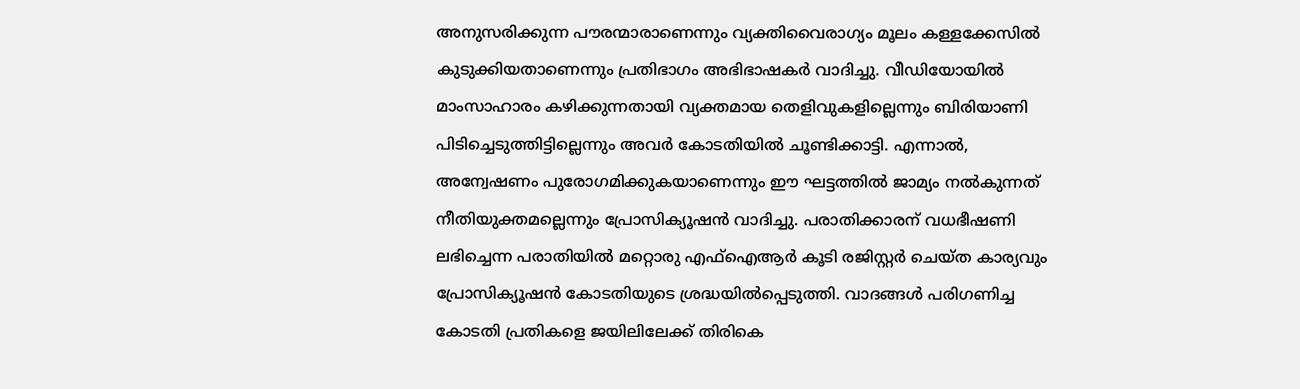അനുസരിക്കുന്ന പൗരന്മാരാണെന്നും വ്യക്തിവൈരാഗ്യം മൂലം കള്ളക്കേസിൽ കുടുക്കിയതാണെന്നും പ്രതിഭാഗം അഭിഭാഷകർ വാദിച്ചു. വീഡിയോയിൽ മാംസാഹാരം കഴിക്കുന്നതായി വ്യക്തമായ തെളിവുകളില്ലെന്നും ബിരിയാണി പിടിച്ചെടുത്തിട്ടില്ലെന്നും അവർ കോടതിയിൽ ചൂണ്ടിക്കാട്ടി. എന്നാൽ, അന്വേഷണം പുരോഗമിക്കുകയാണെന്നും ഈ ഘട്ടത്തിൽ ജാമ്യം നൽകുന്നത് നീതിയുക്തമല്ലെന്നും പ്രോസിക്യൂഷൻ വാദിച്ചു. പരാതിക്കാരന് വധഭീഷണി ലഭിച്ചെന്ന പരാതിയിൽ മറ്റൊരു എഫ്‌ഐആർ കൂടി രജിസ്റ്റർ ചെയ്ത കാര്യവും പ്രോസിക്യൂഷൻ കോടതിയുടെ ശ്രദ്ധയിൽപ്പെടുത്തി. വാദങ്ങൾ പരിഗണിച്ച കോടതി പ്രതികളെ ജയിലിലേക്ക് തിരികെ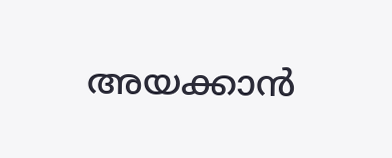അയക്കാൻ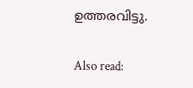ഉത്തരവിട്ടു.

Also read: